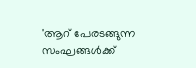'ആറ് പേരടങ്ങുന്ന സംഘങ്ങൾക്ക്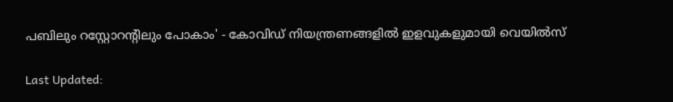പബിലും റസ്റ്റോറന്റിലും പോകാം' - കോവിഡ് നിയന്ത്രണങ്ങളിൽ ഇളവുകളുമായി വെയിൽസ്

Last Updated: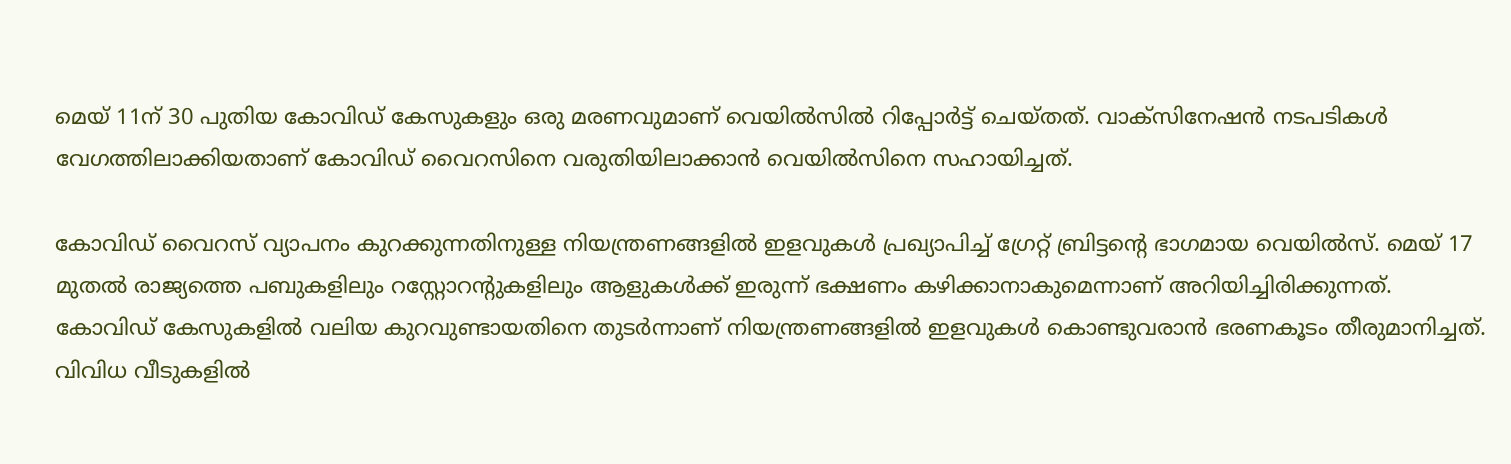മെയ് 11ന് 30 പുതിയ കോവിഡ് കേസുകളും ഒരു മരണവുമാണ് വെയിൽസിൽ റിപ്പോർട്ട് ചെയ്തത്. വാക്സിനേഷൻ നടപടികൾ വേഗത്തിലാക്കിയതാണ് കോവിഡ് വൈറസിനെ വരുതിയിലാക്കാൻ വെയിൽസിനെ സഹായിച്ചത്.

കോവിഡ് വൈറസ് വ്യാപനം കുറക്കുന്നതിനുള്ള നിയന്ത്രണങ്ങളിൽ ഇളവുകൾ പ്രഖ്യാപിച്ച് ഗ്രേറ്റ് ബ്രിട്ടന്റെ ഭാഗമായ വെയിൽസ്. മെയ് 17 മുതൽ രാജ്യത്തെ പബുകളിലും റസ്റ്റോറന്റുകളിലും ആളുകൾക്ക് ഇരുന്ന് ഭക്ഷണം കഴിക്കാനാകുമെന്നാണ് അറിയിച്ചിരിക്കുന്നത്. കോവിഡ് കേസുകളിൽ വലിയ കുറവുണ്ടായതിനെ തുടർന്നാണ് നിയന്ത്രണങ്ങളിൽ ഇളവുകൾ കൊണ്ടുവരാൻ ഭരണകൂടം തീരുമാനിച്ചത്. വിവിധ വീടുകളിൽ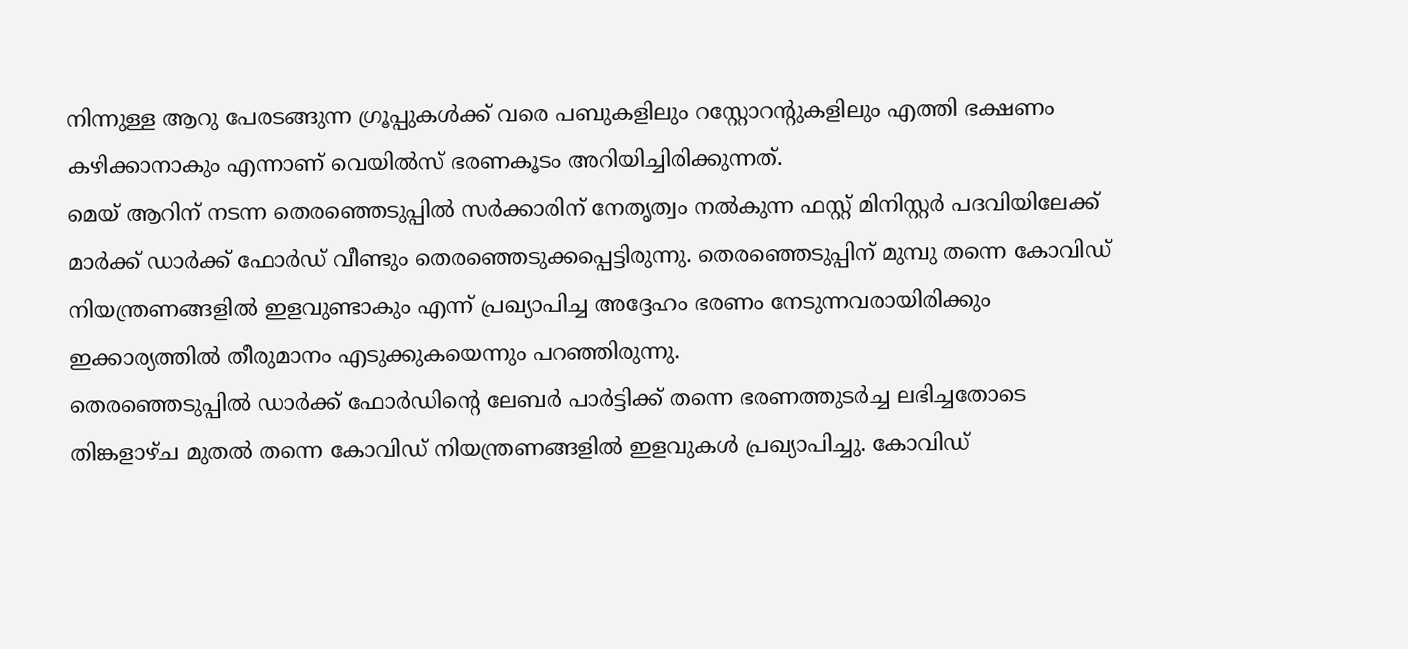നിന്നുള്ള ആറു പേരടങ്ങുന്ന ഗ്രൂപ്പുകൾക്ക് വരെ പബുകളിലും റസ്റ്റോറന്റുകളിലും എത്തി ഭക്ഷണം കഴിക്കാനാകും എന്നാണ് വെയിൽസ് ഭരണകൂടം അറിയിച്ചിരിക്കുന്നത്.
മെയ് ആറിന് നടന്ന തെരഞ്ഞെടുപ്പിൽ സർക്കാരിന് നേതൃത്വം നൽകുന്ന ഫസ്റ്റ് മിനിസ്റ്റർ പദവിയിലേക്ക് മാർക്ക് ഡാർക്ക് ഫോർഡ് വീണ്ടും തെരഞ്ഞെടുക്കപ്പെട്ടിരുന്നു. തെരഞ്ഞെടുപ്പിന് മുമ്പു തന്നെ കോവിഡ് നിയന്ത്രണങ്ങളിൽ ഇളവുണ്ടാകും എന്ന് പ്രഖ്യാപിച്ച അദ്ദേഹം ഭരണം നേടുന്നവരായിരിക്കും ഇക്കാര്യത്തിൽ തീരുമാനം എടുക്കുകയെന്നും പറഞ്ഞിരുന്നു.
തെരഞ്ഞെടുപ്പിൽ ഡാർക്ക് ഫോർഡിന്റെ ലേബർ പാർട്ടിക്ക് തന്നെ ഭരണത്തുടർച്ച ലഭിച്ചതോടെ തിങ്കളാഴ്ച മുതൽ തന്നെ കോവിഡ് നിയന്ത്രണങ്ങളിൽ ഇളവുകൾ പ്രഖ്യാപിച്ചു. കോവിഡ്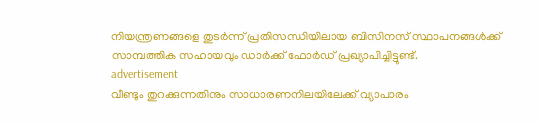നിയന്ത്രണങ്ങളെ തുടർന്ന് പ്രതിസന്ധിയിലായ ബിസിനസ് സ്ഥാപനങ്ങൾക്ക് സാമ്പത്തിക സഹായവും ഡാർക്ക് ഫോർഡ് പ്രഖ്യാപിച്ചിട്ടുണ്ട്.
advertisement
വീണ്ടും തുറക്കുന്നതിനും സാധാരണനിലയിലേക്ക് വ്യാപാരം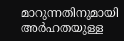മാറുന്നതിനുമായി അർഹതയുള്ള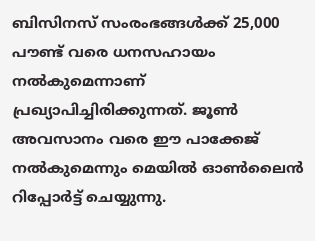ബിസിനസ് സംരംഭങ്ങൾക്ക് 25,000 പൗണ്ട്‌ വരെ ധനസഹായം നൽകുമെന്നാണ് പ്രഖ്യാപിച്ചിരിക്കുന്നത്. ജൂൺ അവസാനം വരെ ഈ പാക്കേജ് നൽകുമെന്നും മെയിൽ ഓൺലൈൻ റിപ്പോർട്ട് ചെയ്യുന്നു.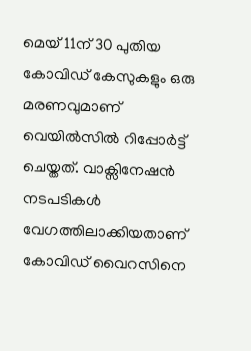മെയ് 11ന് 30 പുതിയ കോവിഡ് കേസുകളും ഒരു മരണവുമാണ് വെയിൽസിൽ റിപ്പോർട്ട് ചെയ്തത്. വാക്സിനേഷൻ നടപടികൾ വേഗത്തിലാക്കിയതാണ് കോവിഡ് വൈറസിനെ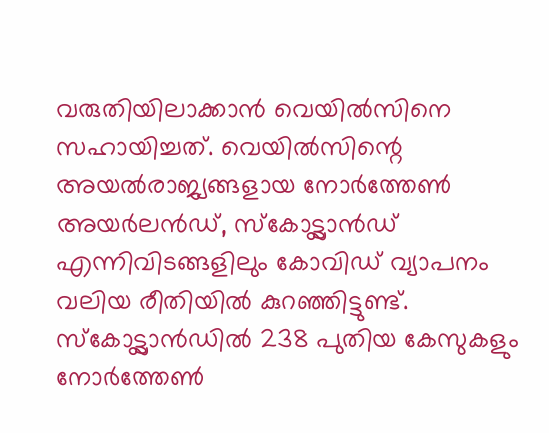വരുതിയിലാക്കാൻ വെയിൽസിനെ സഹായിച്ചത്. വെയിൽസിന്റെ അയൽരാജ്യങ്ങളായ നോർത്തേൺ അയർലൻഡ്, സ്കോട്ട്ലാൻഡ് എന്നിവിടങ്ങളിലും കോവിഡ് വ്യാപനം വലിയ രീതിയിൽ കുറഞ്ഞിട്ടുണ്ട്. സ്കോട്ട്ലാൻഡിൽ 238 പുതിയ കേസുകളും നോർത്തേൺ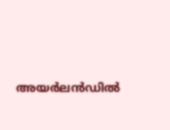അയർലൻഡിൽ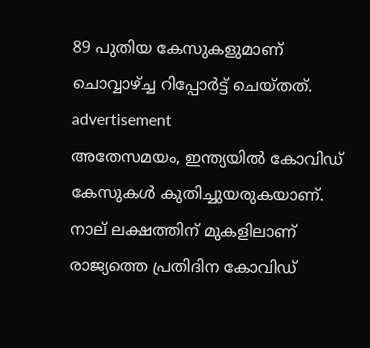89 പുതിയ കേസുകളുമാണ് ചൊവ്വാഴ്ച്ച റിപ്പോർട്ട് ചെയ്തത്.
advertisement
അതേസമയം, ഇന്ത്യയിൽ കോവിഡ് കേസുകൾ കുതിച്ചുയരുകയാണ്. നാല് ലക്ഷത്തിന് മുകളിലാണ് രാജ്യത്തെ പ്രതിദിന കോവിഡ്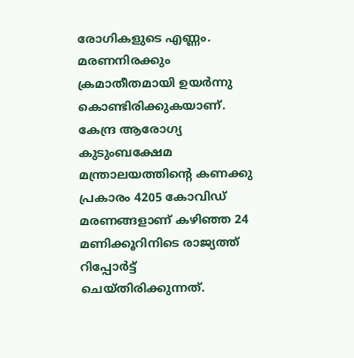രോഗികളുടെ എണ്ണം. മരണനിരക്കും ക്രമാതീതമായി ഉയർന്നു കൊണ്ടിരിക്കുകയാണ്. കേന്ദ്ര ആരോഗ്യ കുടുംബക്ഷേമ മന്ത്രാലയത്തിന്റെ കണക്കു പ്രകാരം 4205 കോവിഡ് മരണങ്ങളാണ് കഴിഞ്ഞ 24 മണിക്കൂറിനിടെ രാജ്യത്ത് റിപ്പോർട്ട് ചെയ്തിരിക്കുന്നത്.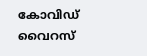കോവിഡ് വൈറസ്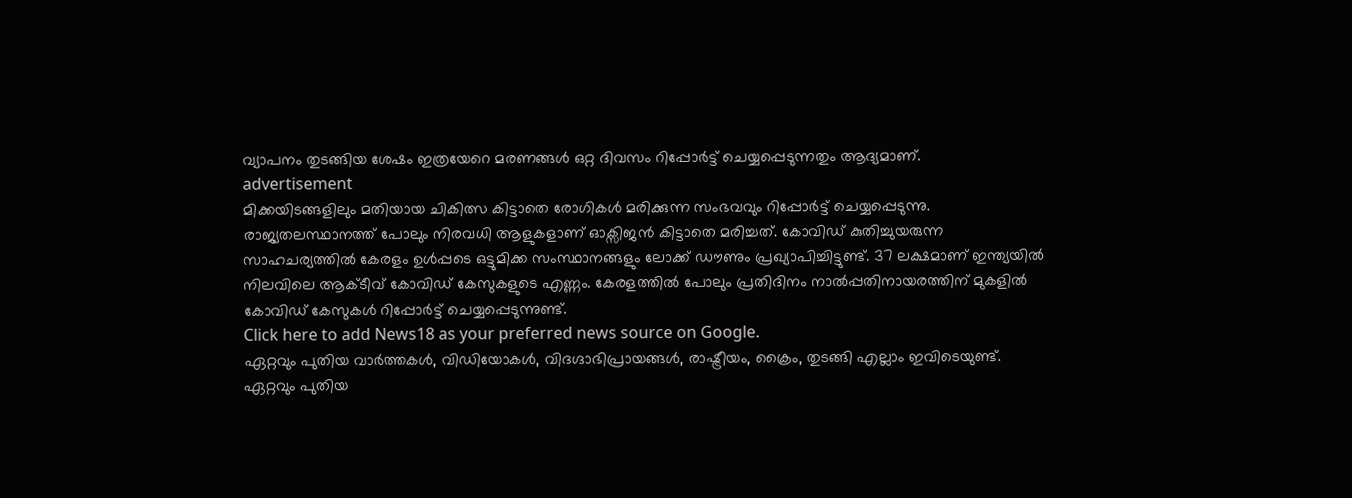വ്യാപനം തുടങ്ങിയ ശേഷം ഇത്രയേറെ മരണങ്ങൾ ഒറ്റ ദിവസം റിപ്പോർട്ട് ചെയ്യപ്പെടുന്നതും ആദ്യമാണ്.
advertisement
മിക്കയിടങ്ങളിലും മതിയായ ചികിത്സ കിട്ടാതെ രോഗികൾ മരിക്കുന്ന സംഭവവും റിപ്പോർട്ട് ചെയ്യപ്പെടുന്നു. രാജ്യതലസ്ഥാനത്ത് പോലും നിരവധി ആളുകളാണ് ഓക്സിജൻ കിട്ടാതെ മരിച്ചത്. കോവിഡ് കുതിച്ചുയരുന്ന സാഹചര്യത്തിൽ കേരളം ഉൾപ്പടെ ഒട്ടുമിക്ക സംസ്ഥാനങ്ങളും ലോക്ക് ഡൗണും പ്രഖ്യാപിച്ചിട്ടുണ്ട്. 37 ലക്ഷമാണ് ഇന്ത്യയിൽ നിലവിലെ ആക്ടീവ് കോവിഡ് കേസുകളുടെ എണ്ണം. കേരളത്തിൽ പോലും പ്രതിദിനം നാൽപ്പതിനായരത്തിന് മുകളിൽ കോവിഡ് കേസുകൾ റിപ്പോർട്ട് ചെയ്യപ്പെടുന്നുണ്ട്.
Click here to add News18 as your preferred news source on Google.
ഏറ്റവും പുതിയ വാർത്തകൾ, വിഡിയോകൾ, വിദഗ്ദാഭിപ്രായങ്ങൾ, രാഷ്ട്രീയം, ക്രൈം, തുടങ്ങി എല്ലാം ഇവിടെയുണ്ട്. ഏറ്റവും പുതിയ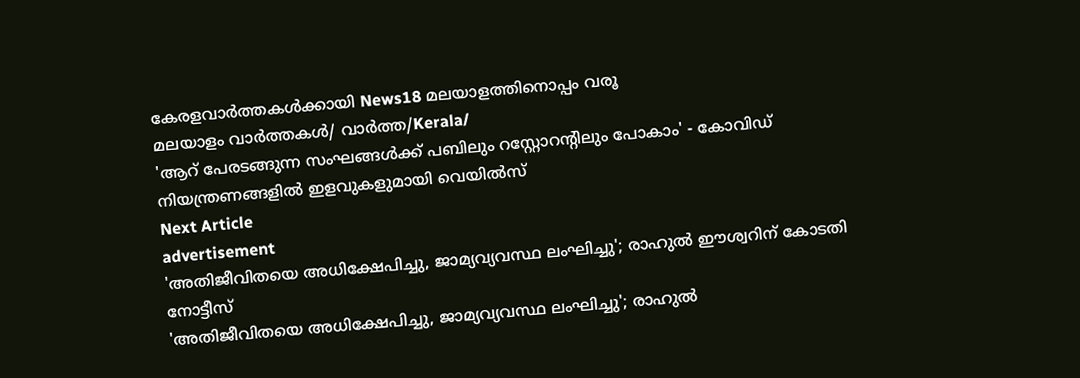കേരളവാർത്തകൾക്കായി News18 മലയാളത്തിനൊപ്പം വരൂ
മലയാളം വാർത്തകൾ/ വാർത്ത/Kerala/
'ആറ് പേരടങ്ങുന്ന സംഘങ്ങൾക്ക് പബിലും റസ്റ്റോറന്റിലും പോകാം' - കോവിഡ് നിയന്ത്രണങ്ങളിൽ ഇളവുകളുമായി വെയിൽസ്
Next Article
advertisement
'അതിജീവിതയെ അധിക്ഷേപിച്ചു, ജാമ്യവ്യവസ്ഥ ലംഘിച്ചു'; രാഹുൽ ഈശ്വറിന് കോടതി നോട്ടീസ്
'അതിജീവിതയെ അധിക്ഷേപിച്ചു, ജാമ്യവ്യവസ്ഥ ലംഘിച്ചു'; രാഹുൽ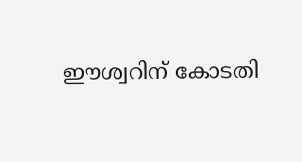ഈശ്വറിന് കോടതി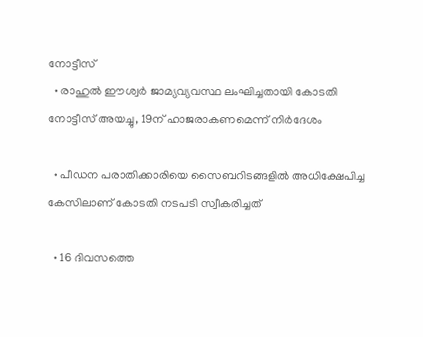നോട്ടീസ്
  • രാഹുൽ ഈശ്വർ ജാമ്യവ്യവസ്ഥ ലംഘിച്ചതായി കോടതി നോട്ടീസ് അയച്ചു, 19ന് ഹാജരാകണമെന്ന് നിർദേശം

  • പീഡന പരാതിക്കാരിയെ സൈബറിടങ്ങളിൽ അധിക്ഷേപിച്ച കേസിലാണ് കോടതി നടപടി സ്വീകരിച്ചത്

  • 16 ദിവസത്തെ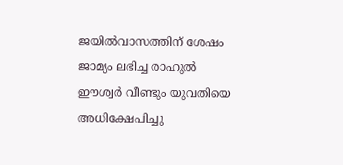ജയിൽവാസത്തിന് ശേഷം ജാമ്യം ലഭിച്ച രാഹുൽ ഈശ്വർ വീണ്ടും യുവതിയെ അധിക്ഷേപിച്ചു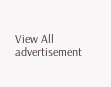View All
advertisement